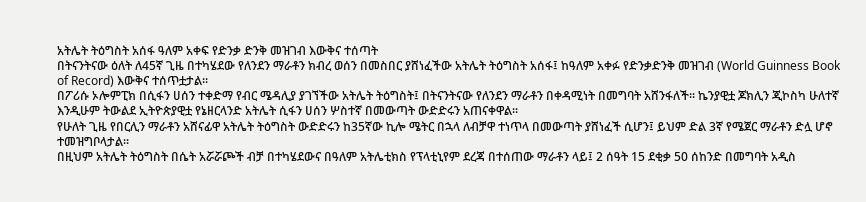አትሌት ትዕግስት አሰፋ ዓለም አቀፍ የድንቃ ድንቅ መዝገብ እውቅና ተሰጣት
በትናንትናው ዕለት ለ45ኛ ጊዜ በተካሄደው የለንደን ማራቶን ክብረ ወሰን በመስበር ያሸነፈችው አትሌት ትዕግስት አሰፋ፤ ከዓለም አቀፉ የድንቃድንቅ መዝገብ (World Guinness Book of Record) እውቅና ተሰጥቷታል።
በፖሪሱ ኦሎምፒክ በሲፋን ሀሰን ተቀድማ የብር ሜዳሊያ ያገኘችው አትሌት ትዕግስት፤ በትናንትናው የለንደን ማራቶን በቀዳሚነት በመግባት አሸንፋለች፡፡ ኬንያዊቷ ጆክሊን ጂኮስካ ሁለተኛ እንዲሁም ትውልደ ኢትዮጵያዊቷ የኔዘርላንድ አትሌት ሲፋን ሀሰን ሦስተኛ በመውጣት ውድድሩን አጠናቀዋል።
የሁለት ጊዜ የበርሊን ማራቶን አሸናፊዋ አትሌት ትዕግስት ውድድሩን ከ35ኛው ኪሎ ሜትር በኋላ ለብቻዋ ተነጥላ በመውጣት ያሸነፈች ሲሆን፤ ይህም ድል 3ኛ የሜጀር ማራቶን ድሏ ሆኖ ተመዝግቦላታል፡፡
በዚህም አትሌት ትዕግስት በሴት አሯሯጮች ብቻ በተካሄደውና በዓለም አትሌቲክስ የፕላቲኒየም ደረጃ በተሰጠው ማራቶን ላይ፤ 2 ሰዓት 15 ደቂቃ 50 ሰከንድ በመግባት አዲስ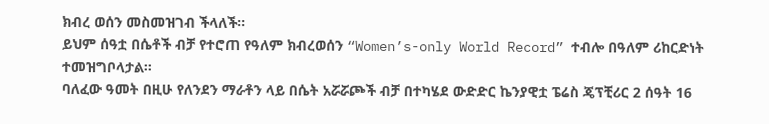ክብረ ወሰን መስመዝገብ ችላለች፡፡
ይህም ሰዓቷ በሴቶች ብቻ የተሮጠ የዓለም ክብረወሰን “Women’s-only World Record” ተብሎ በዓለም ሪከርድነት ተመዝግቦላታል፡፡
ባለፈው ዓመት በዚሁ የለንደን ማራቶን ላይ በሴት አሯሯጮች ብቻ በተካሄደ ውድድር ኬንያዊቷ ፔሬስ ጄፕቺሪር 2 ሰዓት 16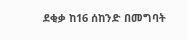ደቂቃ ከ16 ሰከንድ በመግባት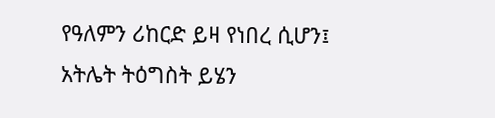የዓለምን ሪከርድ ይዛ የነበረ ሲሆን፤ አትሌት ትዕግስት ይሄን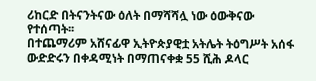ሪከርድ በትናንትናው ዕለት በማሻሻሏ ነው ዕውቅናው የተሰጣት፡፡
በተጨማሪም አሸናፊዋ ኢትዮጵያዊቷ አትሌት ትዕግሥት አሰፋ ውድድሩን በቀዳሚነት በማጠናቀቋ 55 ሺሕ ዶላር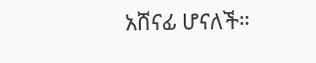አሸናፊ ሆናለች።